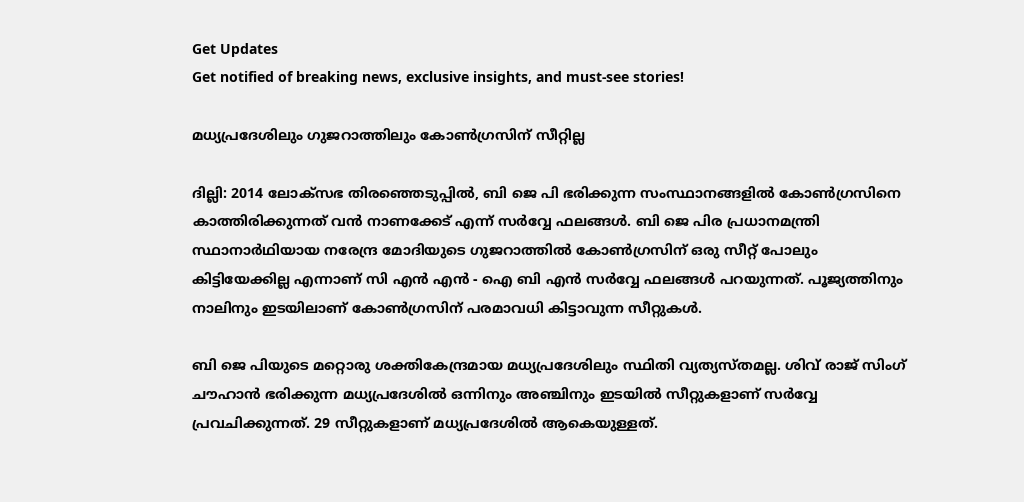Get Updates
Get notified of breaking news, exclusive insights, and must-see stories!

മധ്യപ്രദേശിലും ഗുജറാത്തിലും കോണ്‍ഗ്രസിന് സീറ്റില്ല

ദില്ലി: 2014 ലോക്‌സഭ തിരഞ്ഞെടുപ്പില്‍, ബി ജെ പി ഭരിക്കുന്ന സംസ്ഥാനങ്ങളില്‍ കോണ്‍ഗ്രസിനെ കാത്തിരിക്കുന്നത് വന്‍ നാണക്കേട് എന്ന് സര്‍വ്വേ ഫലങ്ങള്‍. ബി ജെ പിര പ്രധാനമന്ത്രി സ്ഥാനാര്‍ഥിയായ നരേന്ദ്ര മോദിയുടെ ഗുജറാത്തില്‍ കോണ്‍ഗ്രസിന് ഒരു സീറ്റ് പോലും കിട്ടിയേക്കില്ല എന്നാണ് സി എന്‍ എന്‍ - ഐ ബി എന്‍ സര്‍വ്വേ ഫലങ്ങള്‍ പറയുന്നത്. പൂജ്യത്തിനും നാലിനും ഇടയിലാണ് കോണ്‍ഗ്രസിന് പരമാവധി കിട്ടാവുന്ന സീറ്റുകള്‍.

ബി ജെ പിയുടെ മറ്റൊരു ശക്തികേന്ദ്രമായ മധ്യപ്രദേശിലും സ്ഥിതി വ്യത്യസ്തമല്ല. ശിവ് രാജ് സിംഗ് ചൗഹാന്‍ ഭരിക്കുന്ന മധ്യപ്രദേശില്‍ ഒന്നിനും അഞ്ചിനും ഇടയില്‍ സീറ്റുകളാണ് സര്‍വ്വേ പ്രവചിക്കുന്നത്. 29 സീറ്റുകളാണ് മധ്യപ്രദേശില്‍ ആകെയുള്ളത്.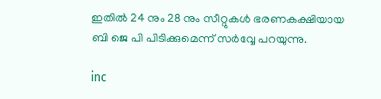ഇതില്‍ 24 നും 28 നും സീറ്റുകള്‍ ഭരണകക്ഷിയായ ബി ജെ പി പിടിക്കുമെന്ന് സര്‍വ്വേ പറയുന്നു.

inc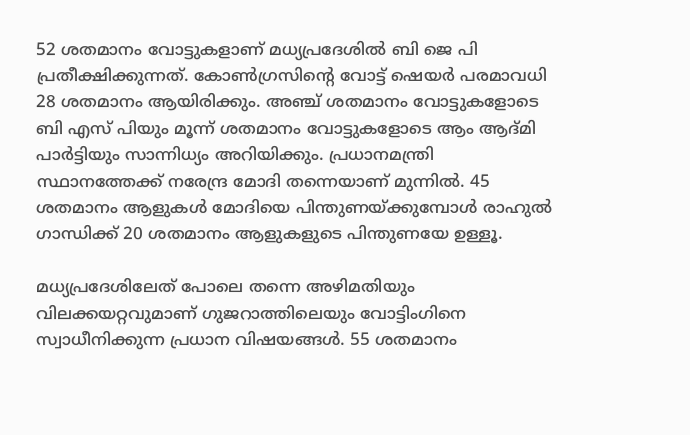52 ശതമാനം വോട്ടുകളാണ് മധ്യപ്രദേശില്‍ ബി ജെ പി പ്രതീക്ഷിക്കുന്നത്. കോണ്‍ഗ്രസിന്റെ വോട്ട് ഷെയര്‍ പരമാവധി 28 ശതമാനം ആയിരിക്കും. അഞ്ച് ശതമാനം വോട്ടുകളോടെ ബി എസ് പിയും മൂന്ന് ശതമാനം വോട്ടുകളോടെ ആം ആദ്മി പാര്‍ട്ടിയും സാന്നിധ്യം അറിയിക്കും. പ്രധാനമന്ത്രി സ്ഥാനത്തേക്ക് നരേന്ദ്ര മോദി തന്നെയാണ് മുന്നില്‍. 45 ശതമാനം ആളുകള്‍ മോദിയെ പിന്തുണയ്ക്കുമ്പോള്‍ രാഹുല്‍ ഗാന്ധിക്ക് 20 ശതമാനം ആളുകളുടെ പിന്തുണയേ ഉള്ളൂ.

മധ്യപ്രദേശിലേത് പോലെ തന്നെ അഴിമതിയും വിലക്കയറ്റവുമാണ് ഗുജറാത്തിലെയും വോട്ടിംഗിനെ സ്വാധീനിക്കുന്ന പ്രധാന വിഷയങ്ങള്‍. 55 ശതമാനം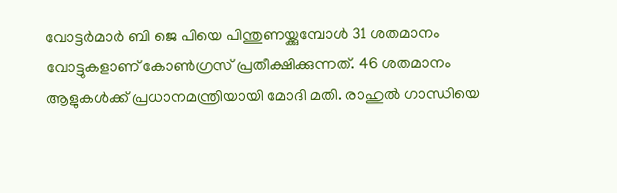വോട്ടര്‍മാര്‍ ബി ജെ പിയെ പിന്തുണയ്ക്കുമ്പോള്‍ 31 ശതമാനം വോട്ടുകളാണ് കോണ്‍ഗ്രസ് പ്രതീക്ഷിക്കുന്നത്. 46 ശതമാനം ആളുകള്‍ക്ക് പ്രധാനമന്ത്രിയായി മോദി മതി. രാഹുല്‍ ഗാന്ധിയെ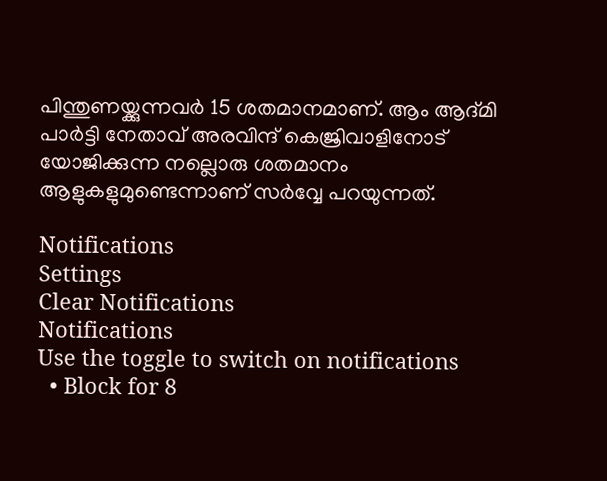പിന്തുണയ്ക്കുന്നവര്‍ 15 ശതമാനമാണ്. ആം ആദ്മി പാര്‍ട്ടി നേതാവ് അരവിന്ദ് കെജ്രിവാളിനോട് യോജിക്കുന്ന നല്ലൊരു ശതമാനം ആളുകളുമുണ്ടെന്നാണ് സര്‍വ്വേ പറയുന്നത്.

Notifications
Settings
Clear Notifications
Notifications
Use the toggle to switch on notifications
  • Block for 8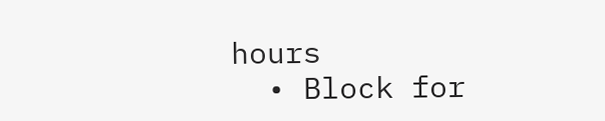hours
  • Block for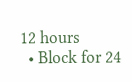12 hours
  • Block for 24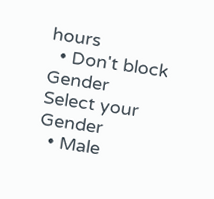hours
  • Don't block
Gender
Select your Gender
  • Male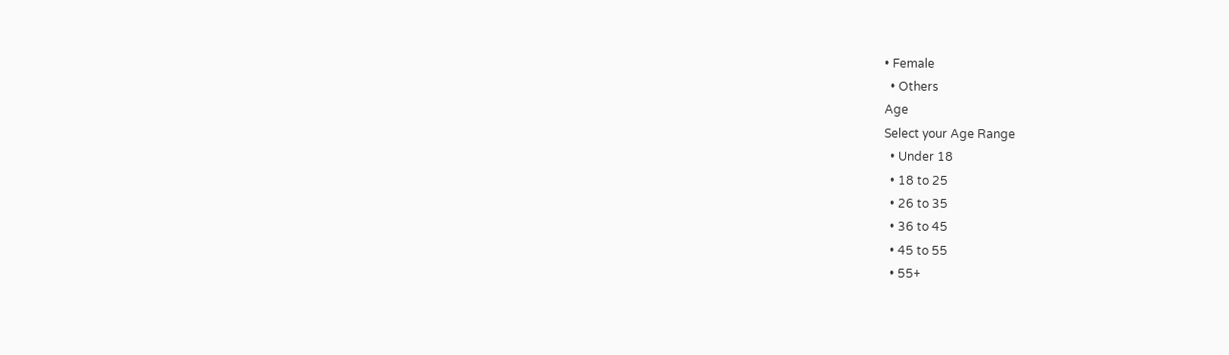• Female
  • Others
Age
Select your Age Range
  • Under 18
  • 18 to 25
  • 26 to 35
  • 36 to 45
  • 45 to 55
  • 55+